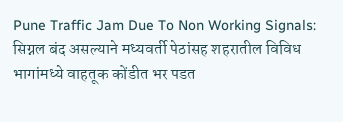Pune Traffic Jam Due To Non Working Signals: सिग्नल बंद असल्याने मध्यवर्ती पेठांसह शहरातील विविध भागांमध्ये वाहतूक कोंडीत भर पडत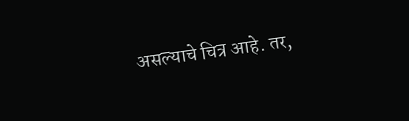असल्याचे चित्र आहे. तर,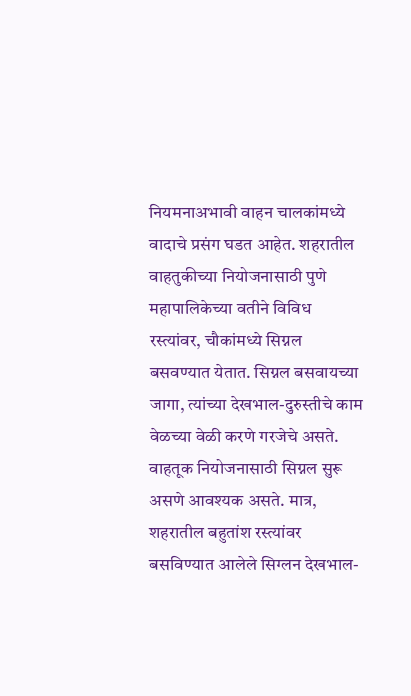नियमनाअभावी वाहन चालकांमध्ये वादाचे प्रसंग घडत आहेत. शहरातील वाहतुकीच्या नियोजनासाठी पुणे महापालिकेच्या वतीने विविध रस्त्यांवर, चौकांमध्ये सिग्नल बसवण्यात येतात. सिग्नल बसवायच्या जागा, त्यांच्या देखभाल-दुरुस्तीचे काम वेळच्या वेळी करणे गरजेचे असते.
वाहतूक नियोजनासाठी सिग्नल सुरू असणे आवश्यक असते. मात्र, शहरातील बहुतांश रस्त्यांवर बसविण्यात आलेले सिग्लन देखभाल-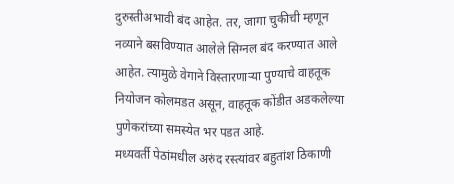दुरुस्तीअभावी बंद आहेत. तर, जागा चुकीची म्हणून नव्याने बसविण्यात आलेले सिग्नल बंद करण्यात आले आहेत. त्यामुळे वेगाने विस्तारणाऱ्या पुण्याचे वाहतूक नियोजन कोलमडत असून, वाहतूक कोंडीत अडकलेल्या पुणेकरांच्या समस्येत भर पडत आहे.
मध्यवर्ती पेठांमधील अरुंद रस्त्यांवर बहुतांश ठिकाणी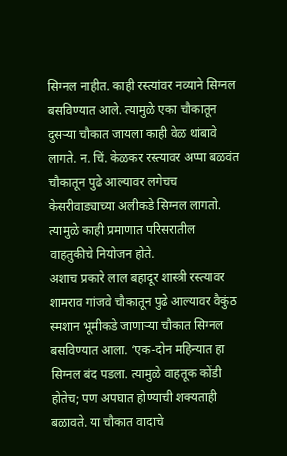सिग्नल नाहीत. काही रस्त्यांवर नव्याने सिग्नल बसविण्यात आले. त्यामुळे एका चौकातून दुसऱ्या चौकात जायला काही वेळ थांबावे लागते. न. चिं. केळकर रस्त्यावर अप्पा बळवंत चौकातून पुढे आल्यावर लगेचच केसरीवाड्याच्या अलीकडे सिग्नल लागतो. त्यामुळे काही प्रमाणात परिसरातील वाहतुकीचे नियोजन होते.
अशाच प्रकारे लाल बहादूर शास्त्री रस्त्यावर शामराव गांजवे चौकातून पुढे आल्यावर वैकुंठ स्मशान भूमीकडे जाणाऱ्या चौकात सिग्नल बसविण्यात आला. ‘एक-दोन महिन्यात हा सिग्नल बंद पडला. त्यामुळे वाहतूक कोंडी होतेच; पण अपघात होण्याची शक्यताही बळावते. या चौकात वादाचे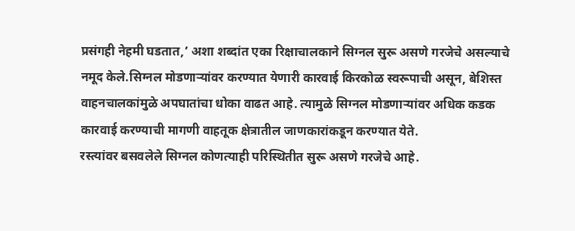प्रसंगही नेहमी घडतात,’ अशा शब्दांत एका रिक्षाचालकाने सिग्नल सुरू असणे गरजेचे असल्याचे नमूद केले.सिग्नल मोडणाऱ्यांवर करण्यात येणारी कारवाई किरकोळ स्वरूपाची असून, बेशिस्त वाहनचालकांमुळे अपघातांचा धोका वाढत आहे. त्यामुळे सिग्नल मोडणाऱ्यांवर अधिक कडक कारवाई करण्याची मागणी वाहतूक क्षेत्रातील जाणकारांकडून करण्यात येते.
रस्त्यांवर बसवलेले सिग्नल कोणत्याही परिस्थितीत सुरू असणे गरजेचे आहे.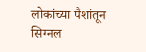लोकांच्या पैशांतून सिग्नल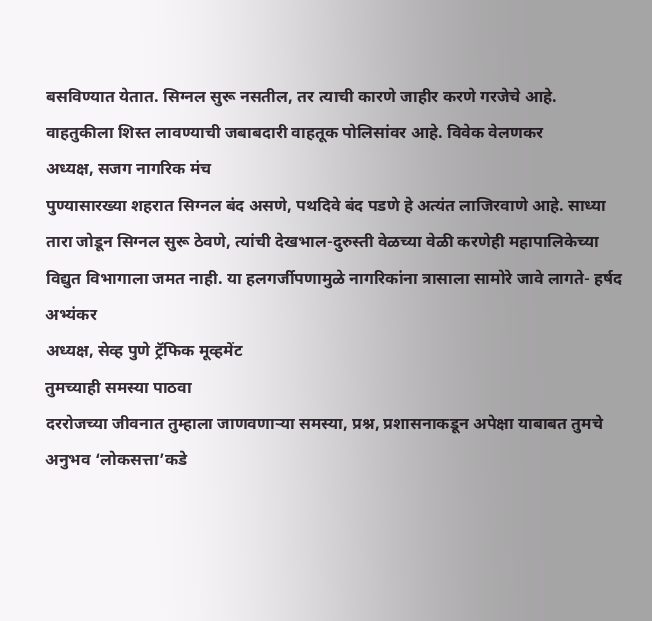बसविण्यात येतात. सिग्नल सुरू नसतील, तर त्याची कारणे जाहीर करणे गरजेचे आहे. वाहतुकीला शिस्त लावण्याची जबाबदारी वाहतूक पोलिसांवर आहे. विवेक वेलणकर
अध्यक्ष, सजग नागरिक मंच
पुण्यासारख्या शहरात सिग्नल बंद असणे, पथदिवे बंद पडणे हे अत्यंत लाजिरवाणे आहे. साध्या तारा जोडून सिग्नल सुरू ठेवणे, त्यांची देखभाल-दुरुस्ती वेळच्या वेळी करणेही महापालिकेच्या विद्युत विभागाला जमत नाही. या हलगर्जीपणामुळे नागरिकांना त्रासाला सामोरे जावे लागते- हर्षद अभ्यंकर
अध्यक्ष, सेव्ह पुणे ट्रॅफिक मूव्हमेंट
तुमच्याही समस्या पाठवा
दररोजच्या जीवनात तुम्हाला जाणवणाऱ्या समस्या, प्रश्न, प्रशासनाकडून अपेक्षा याबाबत तुमचे अनुभव ‘लोकसत्ता’कडे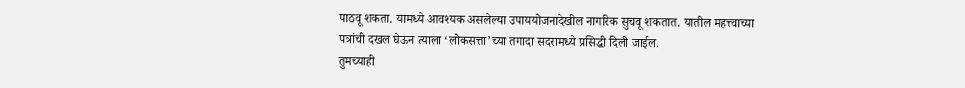पाठवू शकता. यामध्ये आवश्यक असलेल्या उपाययोजनादेखील नागरिक सुचवू शकतात. यातील महत्त्वाच्या पत्रांची दखल घेऊन त्याला ‘लोकसत्ता’च्या तगादा सदरामध्ये प्रसिद्धी दिली जाईल.
तुमच्याही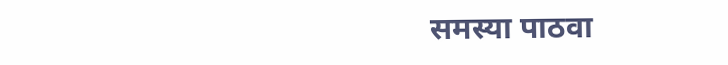समस्या पाठवा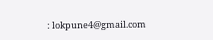: lokpune4@gmail.com